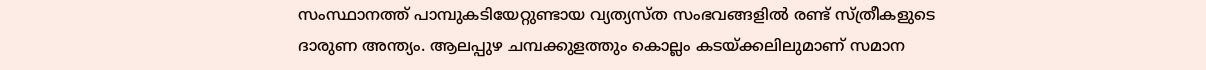സംസ്ഥാനത്ത് പാമ്പുകടിയേറ്റുണ്ടായ വ്യത്യസ്ത സംഭവങ്ങളിൽ രണ്ട് സ്ത്രീകളുടെ ദാരുണ അന്ത്യം. ആലപ്പുഴ ചമ്പക്കുളത്തും കൊല്ലം കടയ്ക്കലിലുമാണ് സമാന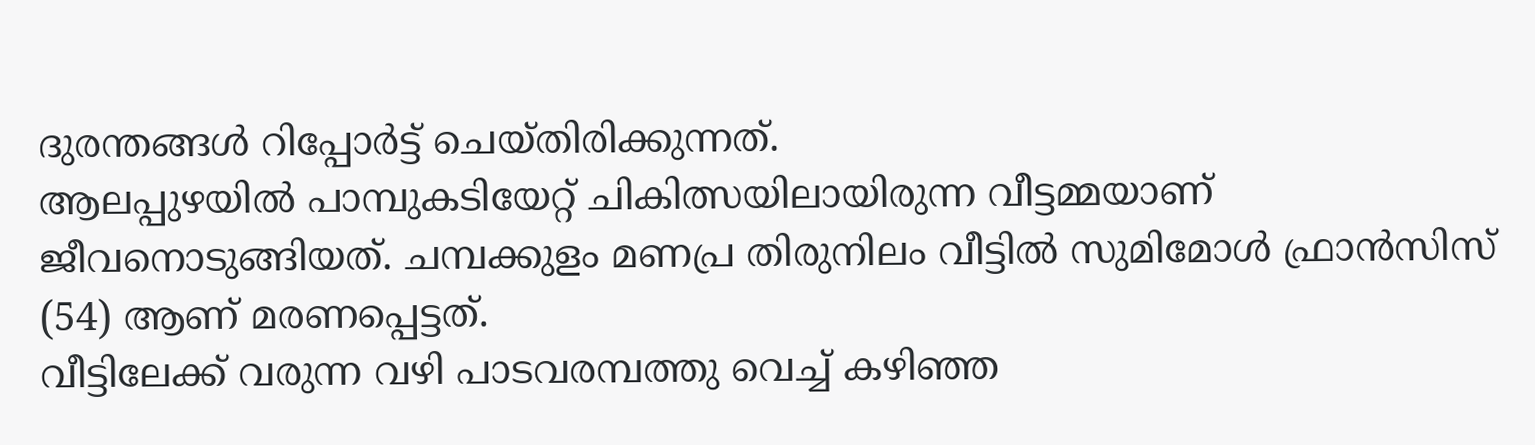ദുരന്തങ്ങൾ റിപ്പോർട്ട് ചെയ്തിരിക്കുന്നത്.
ആലപ്പുഴയിൽ പാമ്പുകടിയേറ്റ് ചികിത്സയിലായിരുന്ന വീട്ടമ്മയാണ് ജീവനൊടുങ്ങിയത്. ചമ്പക്കുളം മണപ്ര തിരുനിലം വീട്ടിൽ സുമിമോൾ ഫ്രാൻസിസ് (54) ആണ് മരണപ്പെട്ടത്.
വീട്ടിലേക്ക് വരുന്ന വഴി പാടവരമ്പത്തു വെച്ച് കഴിഞ്ഞ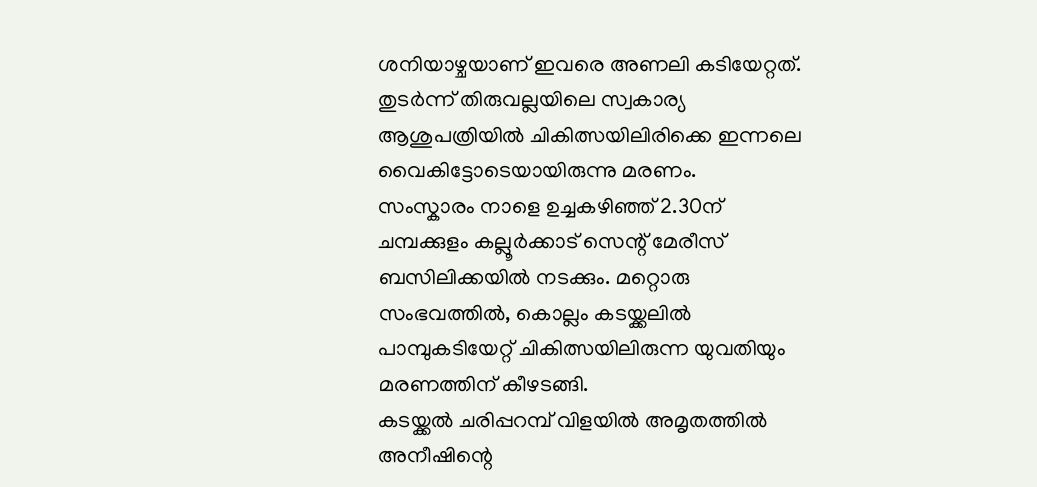ശനിയാഴ്ചയാണ് ഇവരെ അണലി കടിയേറ്റത്. തുടർന്ന് തിരുവല്ലയിലെ സ്വകാര്യ ആശുപത്രിയിൽ ചികിത്സയിലിരിക്കെ ഇന്നലെ വൈകിട്ടോടെയായിരുന്നു മരണം.
സംസ്കാരം നാളെ ഉച്ചകഴിഞ്ഞ് 2.30ന് ചമ്പക്കുളം കല്ലൂർക്കാട് സെന്റ് മേരീസ് ബസിലിക്കയിൽ നടക്കും. മറ്റൊരു സംഭവത്തിൽ, കൊല്ലം കടയ്ക്കലിൽ പാമ്പുകടിയേറ്റ് ചികിത്സയിലിരുന്ന യുവതിയും മരണത്തിന് കീഴടങ്ങി.
കടയ്ക്കൽ ചരിപ്പറമ്പ് വിളയിൽ അമൃതത്തിൽ അനീഷിന്റെ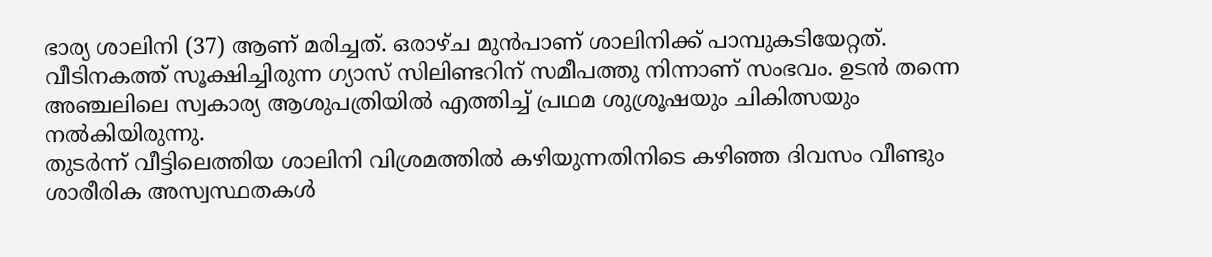ഭാര്യ ശാലിനി (37) ആണ് മരിച്ചത്. ഒരാഴ്ച മുൻപാണ് ശാലിനിക്ക് പാമ്പുകടിയേറ്റത്.
വീടിനകത്ത് സൂക്ഷിച്ചിരുന്ന ഗ്യാസ് സിലിണ്ടറിന് സമീപത്തു നിന്നാണ് സംഭവം. ഉടൻ തന്നെ അഞ്ചലിലെ സ്വകാര്യ ആശുപത്രിയിൽ എത്തിച്ച് പ്രഥമ ശുശ്രൂഷയും ചികിത്സയും നൽകിയിരുന്നു.
തുടർന്ന് വീട്ടിലെത്തിയ ശാലിനി വിശ്രമത്തിൽ കഴിയുന്നതിനിടെ കഴിഞ്ഞ ദിവസം വീണ്ടും ശാരീരിക അസ്വസ്ഥതകൾ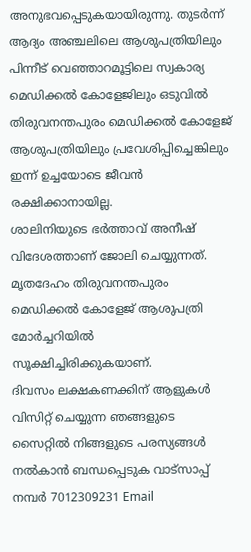അനുഭവപ്പെടുകയായിരുന്നു. തുടർന്ന് ആദ്യം അഞ്ചലിലെ ആശുപത്രിയിലും പിന്നീട് വെഞ്ഞാറമൂട്ടിലെ സ്വകാര്യ മെഡിക്കൽ കോളേജിലും ഒടുവിൽ തിരുവനന്തപുരം മെഡിക്കൽ കോളേജ് ആശുപത്രിയിലും പ്രവേശിപ്പിച്ചെങ്കിലും ഇന്ന് ഉച്ചയോടെ ജീവൻ രക്ഷിക്കാനായില്ല.
ശാലിനിയുടെ ഭർത്താവ് അനീഷ് വിദേശത്താണ് ജോലി ചെയ്യുന്നത്. മൃതദേഹം തിരുവനന്തപുരം മെഡിക്കൽ കോളേജ് ആശുപത്രി മോർച്ചറിയിൽ സൂക്ഷിച്ചിരിക്കുകയാണ്.
ദിവസം ലക്ഷകണക്കിന് ആളുകൾ വിസിറ്റ് ചെയ്യുന്ന ഞങ്ങളുടെ സൈറ്റിൽ നിങ്ങളുടെ പരസ്യങ്ങൾ നൽകാൻ ബന്ധപ്പെടുക വാട്സാപ്പ് നമ്പർ 7012309231 Email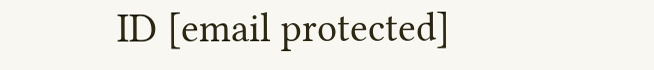ID [email protected]